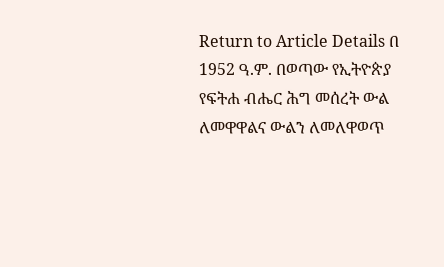Return to Article Details በ 1952 ዓ.ም. በወጣው የኢትዮጵያ የፍትሐ ብሔር ሕግ መሰረት ውል ለመዋዋልና ውልን ለመለዋወጥ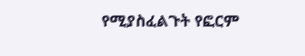የሚያስፈልጉት የፎርም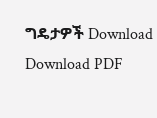ግዴታዎች Download Download PDF